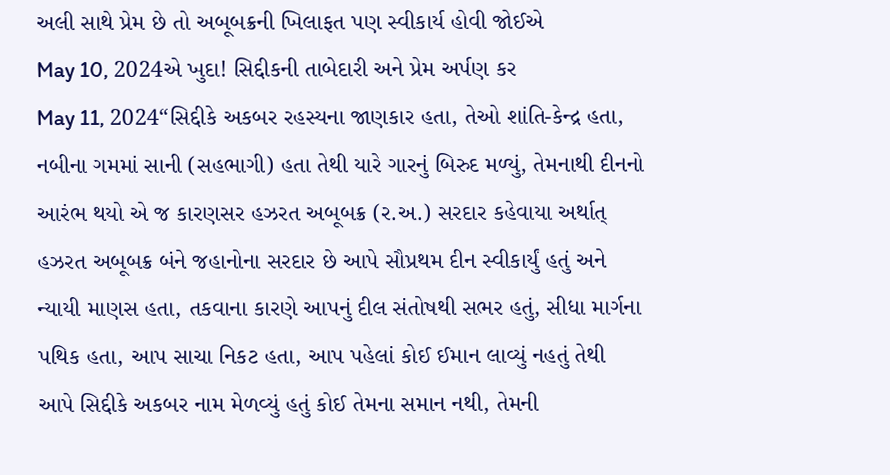અલી સાથે પ્રેમ છે તો અબૂબક્રની ખિલાફત પણ સ્વીકાર્ય હોવી જોઈએ
May 10, 2024એ ખુદા! સિદ્દીકની તાબેદારી અને પ્રેમ અર્પણ કર
May 11, 2024“સિદ્દીકે અકબર રહસ્યના જાણકાર હતા, તેઓ શાંતિ-કેન્દ્ર હતા, નબીના ગમમાં સાની (સહભાગી) હતા તેથી યારે ગારનું બિરુદ મળ્યું, તેમનાથી દીનનો આરંભ થયો એ જ કારણસર હઝરત અબૂબક્ર (ર.અ.) સરદાર કહેવાયા અર્થાત્ હઝરત અબૂબક્ર બંને જહાનોના સરદાર છે આપે સૌપ્રથમ દીન સ્વીકાર્યું હતું અને ન્યાયી માણસ હતા, તકવાના કારણે આપનું દીલ સંતોષથી સભર હતું, સીધા માર્ગના પથિક હતા, આપ સાચા નિકટ હતા, આપ પહેલાં કોઈ ઈમાન લાવ્યું નહતું તેથી આપે સિદ્દીકે અકબર નામ મેળવ્યું હતું કોઈ તેમના સમાન નથી, તેમની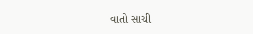વાતો સાચી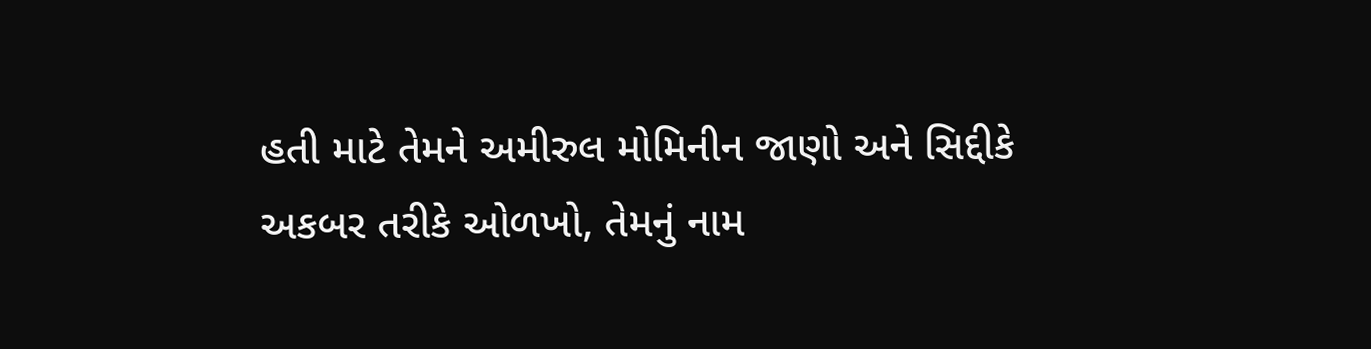હતી માટે તેમને અમીરુલ મોમિનીન જાણો અને સિદ્દીકે અકબર તરીકે ઓળખો, તેમનું નામ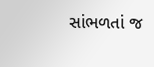સાંભળતાં જ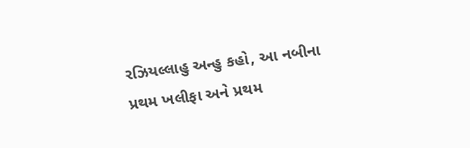રઝિયલ્લાહુ અન્હુ કહો, આ નબીના પ્રથમ ખલીફા અને પ્રથમ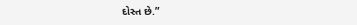દોસ્ત છે.”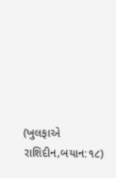(ખુલફાએ રાશિદીન,બયાન:૧૮)